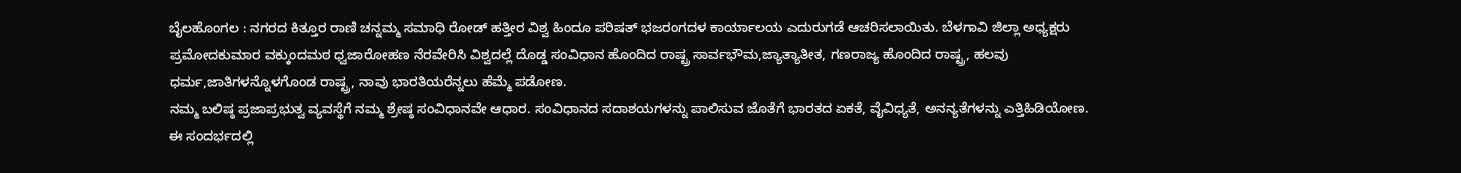ಬೈಲಹೊಂಗಲ : ನಗರದ ಕಿತ್ತೂರ ರಾಣಿ ಚನ್ನಮ್ಮ ಸಮಾಧಿ ರೋಡ್ ಹತ್ತೀರ ವಿಶ್ವ ಹಿಂದೂ ಪರಿಷತ್ ಭಜರಂಗದಳ ಕಾರ್ಯಾಲಯ ಎದುರುಗಡೆ ಆಚರಿಸಲಾಯಿತು. ಬೆಳಗಾವಿ ಜಿಲ್ಲಾ ಅಧ್ಯಕ್ಷರು ಪ್ರಮೋದಕುಮಾರ ವಕ್ಕುಂದಮಠ ಧ್ವಜಾರೋಹಣ ನೆರವೇರಿಸಿ ವಿಶ್ವದಲ್ಲೆ ದೊಡ್ಡ ಸಂವಿಧಾನ ಹೊಂದಿದ ರಾಷ್ಟ್ರ ಸಾರ್ವಭೌಮ,ಜ್ಯಾತ್ಯಾತೀತ, ಗಣರಾಜ್ಯ ಹೊಂದಿದ ರಾಷ್ಟ್ರ, ಹಲವು ಧರ್ಮ,ಜಾತಿಗಳನ್ನೊಳಗೊಂಡ ರಾಷ್ಟ್ರ, ನಾವು ಭಾರತಿಯರೆನ್ನಲು ಹೆಮ್ಮೆ ಪಡೋಣ.
ನಮ್ಮ ಬಲಿಷ್ಠ ಪ್ರಜಾಪ್ರಭುತ್ವ ವ್ಯವಸ್ಥೆಗೆ ನಮ್ಮ ಶ್ರೇಷ್ಠ ಸಂವಿಧಾನವೇ ಆಧಾರ. ಸಂವಿಧಾನದ ಸದಾಶಯಗಳನ್ನು ಪಾಲಿಸುವ ಜೊತೆಗೆ ಭಾರತದ ಏಕತೆ, ವೈವಿಧ್ಯತೆ, ಅನನ್ಯತೆಗಳನ್ನು ಎತ್ತಿಹಿಡಿಯೋಣ.
ಈ ಸಂದರ್ಭದಲ್ಲಿ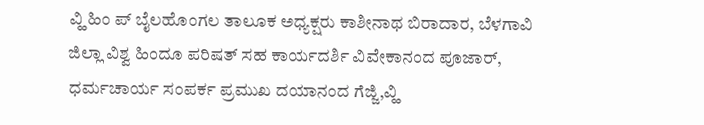ವ್ಹಿ ಹಿಂ ಪ್ ಬೈಲಹೊಂಗಲ ತಾಲೂಕ ಅಧ್ಯಕ್ಷರು ಕಾಶೀನಾಥ ಬಿರಾದಾರ, ಬೆಳಗಾವಿ ಜಿಲ್ಲಾ ವಿಶ್ವ ಹಿಂದೂ ಪರಿಷತ್ ಸಹ ಕಾರ್ಯದರ್ಶಿ ವಿವೇಕಾನಂದ ಪೂಜಾರ್, ಧರ್ಮಚಾರ್ಯ ಸಂಪರ್ಕ ಪ್ರಮುಖ ದಯಾನಂದ ಗೆಜ್ಜಿ,ವ್ಹಿ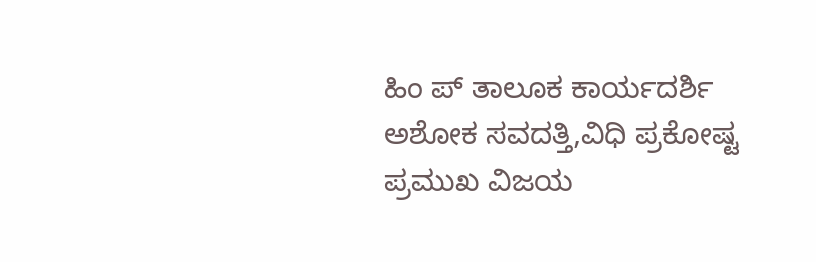ಹಿಂ ಪ್ ತಾಲೂಕ ಕಾರ್ಯದರ್ಶಿ ಅಶೋಕ ಸವದತ್ತಿ,ವಿಧಿ ಪ್ರಕೋಷ್ಟ ಪ್ರಮುಖ ವಿಜಯ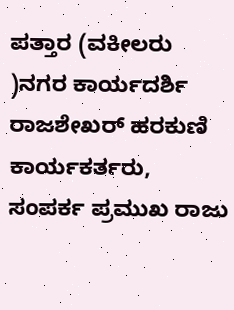ಪತ್ತಾರ (ವಕೀಲರು )ನಗರ ಕಾರ್ಯದರ್ಶಿ ರಾಜಶೇಖರ್ ಹರಕುಣಿ ಕಾರ್ಯಕರ್ತರು, ಸಂಪರ್ಕ ಪ್ರಮುಖ ರಾಜು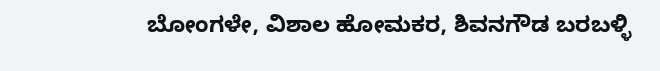ಬೋಂಗಳೇ, ವಿಶಾಲ ಹೋಮಕರ, ಶಿವನಗೌಡ ಬರಬಳ್ಳಿ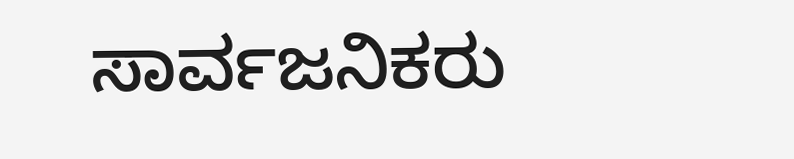ಸಾರ್ವಜನಿಕರು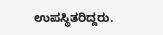ಉಪಸ್ಥಿತರಿದ್ದರು.